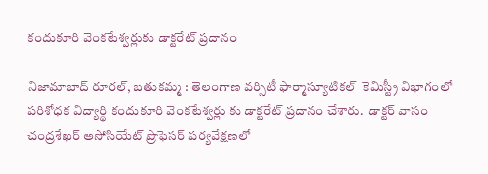కందుకూరి వెంకటేశ్వర్లుకు డాక్టరేట్ ప్రదానం

నిజామాబాద్ రూరల్, బతుకమ్మ : తెలంగాణ వర్సిటీ ఫార్మాస్యూటికల్  కెమిస్ట్రీ విభాగంలో పరిశోధక విద్యార్థి కందుకూరి వెంకటేశ్వర్లు కు డాక్టరేట్ ప్రదానం చేశారు.  డాక్టర్ వాసం చంద్రశేఖర్ అసోసియేట్ ప్రొఫెసర్ పర్యవేక్షణలో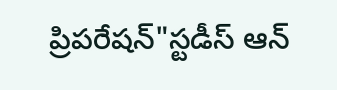ప్రిపరేషన్"స్టడీస్ ఆన్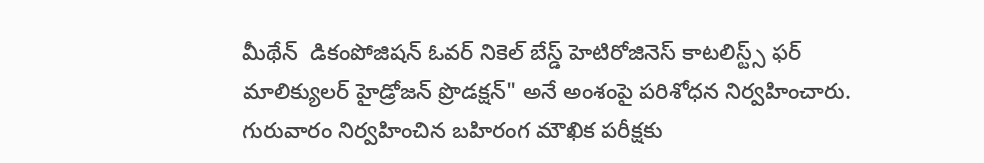మీథేన్  డికంపోజిషన్ ఓవర్ నికెల్ బేస్డ్ హెటిరోజినెస్ కాటలిస్ట్స్ ఫర్ మాలిక్యులర్ హైడ్రోజన్ ప్రొడక్షన్" అనే అంశంపై పరిశోధన నిర్వహించారు. గురువారం నిర్వహించిన బహిరంగ మౌఖిక పరీక్షకు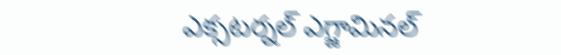ఎక్సటర్నల్ ఎగ్జామినల్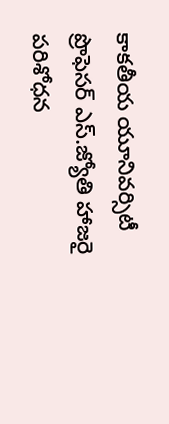కాకతీయ యూనివర్సిటీ  ప్రొఫెసర్ ఎస్.జ్యోతి హాజరై  పరిశోధన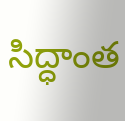సిద్ధాంత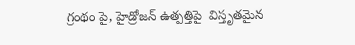గ్రంథం పై, హైడ్రోజన్ ఉత్పత్తిపై  విస్తృతమైన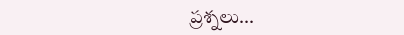ప్రశ్నలు...